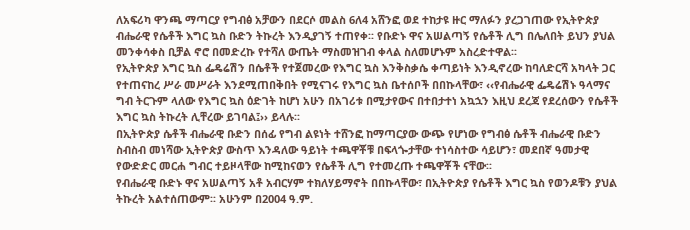ለአፍሪካ ዋንጫ ማጣርያ የግብፅ አቻውን በደርሶ መልስ 6ለ4 አሸንፎ ወደ ተከታዩ ዙር ማለፉን ያረጋገጠው የኢትዮጵያ ብሔራዊ የሴቶች እግር ኳስ ቡድን ትኩረት እንዲያገኝ ተጠየቀ፡፡ የቡድኑ ዋና አሠልጣኝ የሴቶች ሊግ በሌለበት ይህን ያህል መንቀሳቀስ ቢቻል ኖሮ በመድረኩ የተሻለ ውጤት ማስመዝገብ ቀላል ስለመሆኑም አስረድተዋል፡፡
የኢትዮጵያ እግር ኳስ ፌዴሬሽን በሴቶች የተጀመረው የእግር ኳስ እንቅስቃሴ ቀጣይነት እንዲኖረው ከባለድርሻ አካላት ጋር የተጠናከረ ሥራ መሥራት እንደሚጠበቅበት የሚናገሩ የእግር ኳስ ቤተሰቦች በበኩላቸው፣ ‹‹የብሔራዊ ፌዴሬሽኑ ዓላማና ግብ ትርጉም ላለው የእግር ኳስ ዕድገት ከሆነ አሁን በአገሪቱ በሚታየውና በተበታተነ አኳኋን እዚህ ደረጃ የደረሰውን የሴቶች እግር ኳስ ትኩረት ሊቸረው ይገባል፤›› ይላሉ፡፡
በኢትዮጵያ ሴቶች ብሔራዊ ቡድን በሰፊ የግብ ልዩነት ተሸንፎ ከማጣርያው ውጭ የሆነው የግብፅ ሴቶች ብሔራዊ ቡድን ስብስብ መነሻው ኢትዮጵያ ውስጥ እንዳለው ዓይነት ተጫዋቾቹ በፍላጐታቸው ተነሳስተው ሳይሆን፣ መደበኛ ዓመታዊ የውድድር መርሐ ግብር ተይዞላቸው ከሚከናወን የሴቶች ሊግ የተመረጡ ተጫዋቾች ናቸው፡፡
የብሔራዊ ቡድኑ ዋና አሠልጣኝ አቶ አብርሃም ተክለሃይማኖት በበኩላቸው፣ በኢትዮጵያ የሴቶች እግር ኳስ የወንዶቹን ያህል ትኩረት አልተሰጠውም፡፡ አሁንም በ2004 ዓ.ም.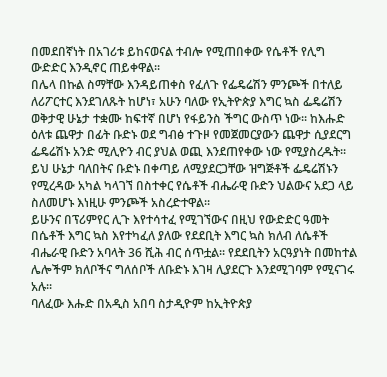በመደበኛነት በአገሪቱ ይከናወናል ተብሎ የሚጠበቀው የሴቶች የሊግ ውድድር እንዲኖር ጠይቀዋል፡፡
በሌላ በኩል ስማቸው እንዳይጠቀስ የፈለጉ የፌዴሬሽን ምንጮች በተለይ ለሪፖርተር እንደገለጹት ከሆነ፣ አሁን ባለው የኢትዮጵያ እግር ኳስ ፌዴሬሽን ወቅታዊ ሁኔታ ተቋሙ ከፍተኛ በሆነ የፋይንስ ችግር ውስጥ ነው፡፡ ከእሑድ ዕለቱ ጨዋታ በፊት ቡድኑ ወደ ግብፅ ተጉዞ የመጀመርያውን ጨዋታ ሲያደርግ ፌዴሬሽኑ አንድ ሚሊዮን ብር ያህል ወጪ እንደጠየቀው ነው የሚያስረዱት፡፡
ይህ ሁኔታ ባለበትና ቡድኑ በቀጣይ ለሚያደርጋቸው ዝግጅቶች ፌዴሬሽኑን የሚረዳው አካል ካላገኘ በስተቀር የሴቶች ብሔራዊ ቡድን ህልውና አደጋ ላይ ስለመሆኑ እነዚሁ ምንጮች አስረድተዋል፡፡
ይሁንና በፕሪምየር ሊጉ እየተሳተፈ የሚገኘውና በዚህ የውድድር ዓመት በሴቶች እግር ኳስ እየተካፈለ ያለው የደደቢት እግር ኳስ ክለብ ለሴቶች ብሔራዊ ቡድን አባላት 36 ሺሕ ብር ሰጥቷል፡፡ የደደቢትን አርዓያነት በመከተል ሌሎችም ክለቦችና ግለሰቦች ለቡድኑ እገዛ ሊያደርጉ እንደሚገባም የሚናገሩ አሉ፡፡
ባለፈው እሑድ በአዲስ አበባ ስታዲዮም ከኢትዮጵያ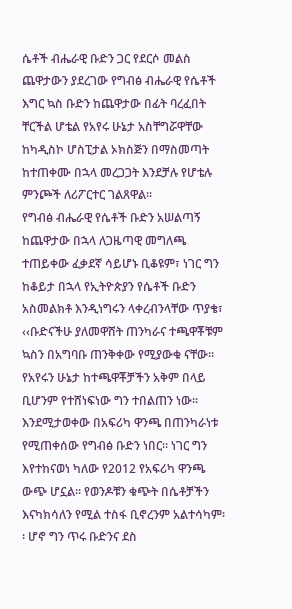ሴቶች ብሔራዊ ቡድን ጋር የደርሶ መልስ ጨዋታውን ያደረገው የግብፅ ብሔራዊ የሴቶች እግር ኳስ ቡድን ከጨዋታው በፊት ባረፈበት ቸርችል ሆቴል የአየሩ ሁኔታ አስቸግሯዋቸው ከካዲስኮ ሆስፒታል ኦክስጅን በማስመጣት ከተጠቀሙ በኋላ መረጋጋት እንደቻሉ የሆቴሉ ምንጮች ለሪፖርተር ገልጸዋል፡፡
የግብፅ ብሔራዊ የሴቶች ቡድን አሠልጣኝ ከጨዋታው በኋላ ለጋዜጣዊ መግለጫ ተጠይቀው ፈቃደኛ ሳይሆኑ ቢቆዩም፣ ነገር ግን ከቆይታ በኋላ የኢትዮጵያን የሴቶች ቡድን አስመልክቶ እንዲነግሩን ላቀረብንላቸው ጥያቄ፣ ‹‹ቡድናችሁ ያለመዋሸት ጠንካራና ተጫዋቾቹም ኳስን በአግባቡ ጠንቅቀው የሚያውቁ ናቸው፡፡ የአየሩን ሁኔታ ከተጫዋቾቻችን አቅም በላይ ቢሆንም የተሸነፍነው ግን ተበልጠን ነው፡፡ እንደሚታወቀው በአፍሪካ ዋንጫ በጠንካራነቱ የሚጠቀሰው የግብፅ ቡድን ነበር፡፡ ነገር ግን እየተከናወነ ካለው የ2012 የአፍሪካ ዋንጫ ውጭ ሆኗል፡፡ የወንዶቹን ቁጭት በሴቶቻችን እናካክሳለን የሚል ተስፋ ቢኖረንም አልተሳካም፡፡ ሆኖ ግን ጥሩ ቡድንና ደስ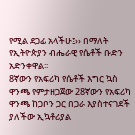የሚል ደጋፊ አላችሁ፤›› በማለት የኢትዮጵያን ብሔራዊ የሴቶች ቡድን አድንቀዋል፡፡
8ኛውን የአፍሪካ የሴቶች እግር ኳስ ዋንጫ የምታዘጋጀው 28ኛውን የአፍሪካ ዋንጫ ከጋቦን ጋር በጋራ እያስተናገደች ያለችው ኢኳቶሪያል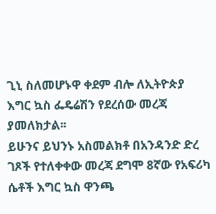ጊኒ ስለመሆኑዋ ቀደም ብሎ ለኢትዮጵያ እግር ኳስ ፌዴሬሽን የደረሰው መረጃ ያመለክታል፡፡
ይሁንና ይህንኑ አስመልክቶ በአንዳንድ ድረ ገጾች የተለቀቀው መረጃ ደግሞ 8ኛው የአፍሪካ ሴቶች እግር ኳስ ዋንጫ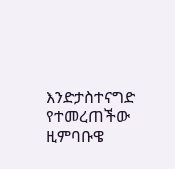እንድታስተናግድ የተመረጠችው ዚምባቡዌ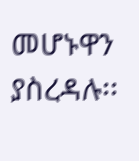መሆኑዋን ያስረዳሉ፡፡